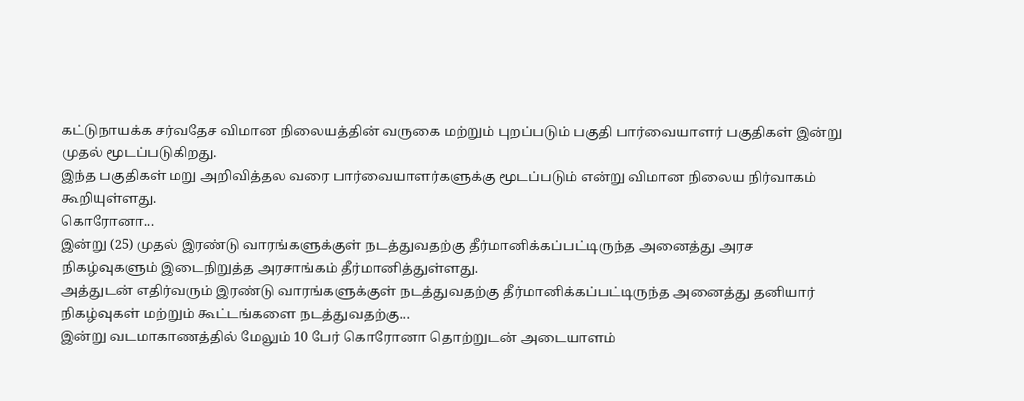கட்டுநாயக்க சர்வதேச விமான நிலையத்தின் வருகை மற்றும் புறப்படும் பகுதி பார்வையாளர் பகுதிகள் இன்று முதல் மூடப்படுகிறது.
இந்த பகுதிகள் மறு அறிவித்தல வரை பார்வையாளர்களுக்கு மூடப்படும் என்று விமான நிலைய நிர்வாகம் கூறியுள்ளது.
கொரோனா...
இன்று (25) முதல் இரண்டு வாரங்களுக்குள் நடத்துவதற்கு தீர்மானிக்கப்பட்டிருந்த அனைத்து அரச நிகழ்வுகளும் இடைநிறுத்த அரசாங்கம் தீர்மானித்துள்ளது.
அத்துடன் எதிர்வரும் இரண்டு வாரங்களுக்குள் நடத்துவதற்கு தீர்மானிக்கப்பட்டிருந்த அனைத்து தனியார் நிகழ்வுகள் மற்றும் கூட்டங்களை நடத்துவதற்கு...
இன்று வடமாகாணத்தில் மேலும் 10 பேர் கொரோனா தொற்றுடன் அடையாளம்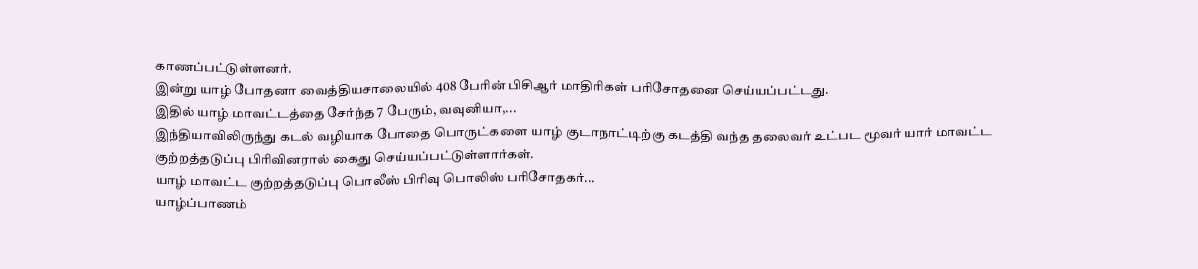காணப்பட்டுள்ளனர்.
இன்று யாழ் போதனா வைத்தியசாலையில் 408 பேரின் பிசிஆர் மாதிரிகள் பரிசோதனை செய்யப்பட்டது.
இதில் யாழ் மாவட்டத்தை சேர்ந்த 7 பேரும், வவுனியா,...
இந்தியாவிலிருந்து கடல் வழியாக போதை பொருட்களை யாழ் குடாநாட்டிற்கு கடத்தி வந்த தலைவர் உட்பட மூவர் யார் மாவட்ட குற்றத்தடுப்பு பிரிவினரால் கைது செய்யப்பட்டுள்ளார்கள்.
யாழ் மாவட்ட குற்றத்தடுப்பு பொலீஸ் பிரிவு பொலிஸ் பரிசோதகர்...
யாழ்ப்பாணம்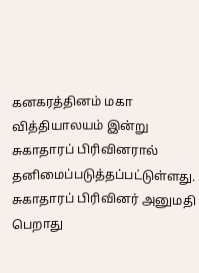கனகரத்தினம் மகா வித்தியாலயம் இன்று சுகாதாரப் பிரிவினரால் தனிமைப்படுத்தப்பட்டுள்ளது. சுகாதாரப் பிரிவினர் அனுமதி பெறாது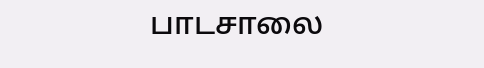பாடசாலை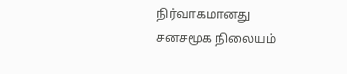நிர்வாகமானது சனசமூக நிலையம்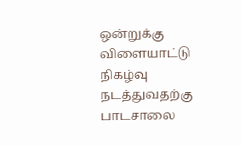ஒன்றுக்கு விளையாட்டு நிகழ்வு நடத்துவதற்கு பாடசாலை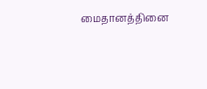மைதானத்தினை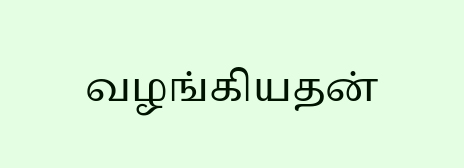வழங்கியதன்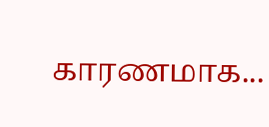காரணமாக...